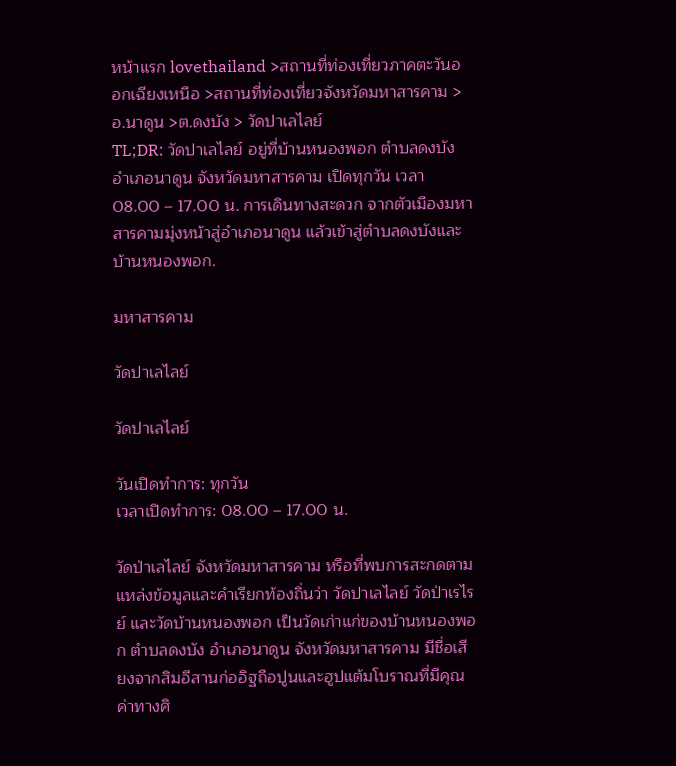หน้าแรก lovethailand >สถานที่ท่องเที่ยวภาคตะวันออกเฉียงเหนือ >สถานที่ท่องเที่ยวจังหวัดมหาสารคาม >อ.นาดูน >ต.ดงบัง > วัดปาเลไลย์
TL;DR: วัดปาเลไลย์ อยู่ที่บ้านหนองพอก ตำบลดงบัง อำเภอนาดูน จังหวัดมหาสารคาม เปิดทุกวัน เวลา 08.00 – 17.00 น. การเดินทางสะดวก จากตัวเมืองมหาสารคามมุ่งหน้าสู่อำเภอนาดูน แล้วเข้าสู่ตำบลดงบังและบ้านหนองพอก.

มหาสารคาม

วัดปาเลไลย์

วัดปาเลไลย์

วันเปิดทำการ: ทุกวัน
เวลาเปิดทำการ: 08.00 – 17.00 น.

วัดป่าเลไลย์ จังหวัดมหาสารคาม หรือที่พบการสะกดตามแหล่งข้อมูลและคำเรียกท้องถิ่นว่า วัดปาเลไลย์ วัดป่าเรไรย์ และวัดบ้านหนองพอก เป็นวัดเก่าแก่ของบ้านหนองพอก ตำบลดงบัง อำเภอนาดูน จังหวัดมหาสารคาม มีชื่อเสียงจากสิมอีสานก่ออิฐถือปูนและฮูปแต้มโบราณที่มีคุณค่าทางศิ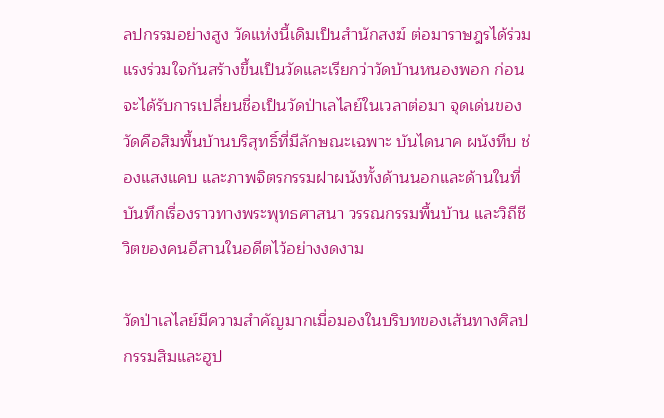ลปกรรมอย่างสูง วัดแห่งนี้เดิมเป็นสำนักสงฆ์ ต่อมาราษฎรได้ร่วมแรงร่วมใจกันสร้างขึ้นเป็นวัดและเรียกว่าวัดบ้านหนองพอก ก่อนจะได้รับการเปลี่ยนชื่อเป็นวัดป่าเลไลย์ในเวลาต่อมา จุดเด่นของวัดคือสิมพื้นบ้านบริสุทธิ์ที่มีลักษณะเฉพาะ บันไดนาค ผนังทึบ ช่องแสงแคบ และภาพจิตรกรรมฝาผนังทั้งด้านนอกและด้านในที่บันทึกเรื่องราวทางพระพุทธศาสนา วรรณกรรมพื้นบ้าน และวิถีชีวิตของคนอีสานในอดีตไว้อย่างงดงาม

วัดป่าเลไลย์มีความสำคัญมากเมื่อมองในบริบทของเส้นทางศิลปกรรมสิมและฮูป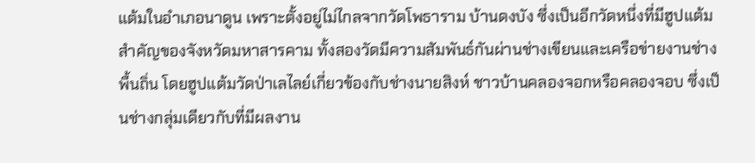แต้มในอำเภอนาดูน เพราะตั้งอยู่ไม่ไกลจากวัดโพธาราม บ้านดงบัง ซึ่งเป็นอีกวัดหนึ่งที่มีฮูปแต้มสำคัญของจังหวัดมหาสารคาม ทั้งสองวัดมีความสัมพันธ์กันผ่านช่างเขียนและเครือข่ายงานช่างพื้นถิ่น โดยฮูปแต้มวัดป่าเลไลย์เกี่ยวข้องกับช่างนายสิงห์ ชาวบ้านคลองจอกหรือคลองจอบ ซึ่งเป็นช่างกลุ่มเดียวกับที่มีผลงาน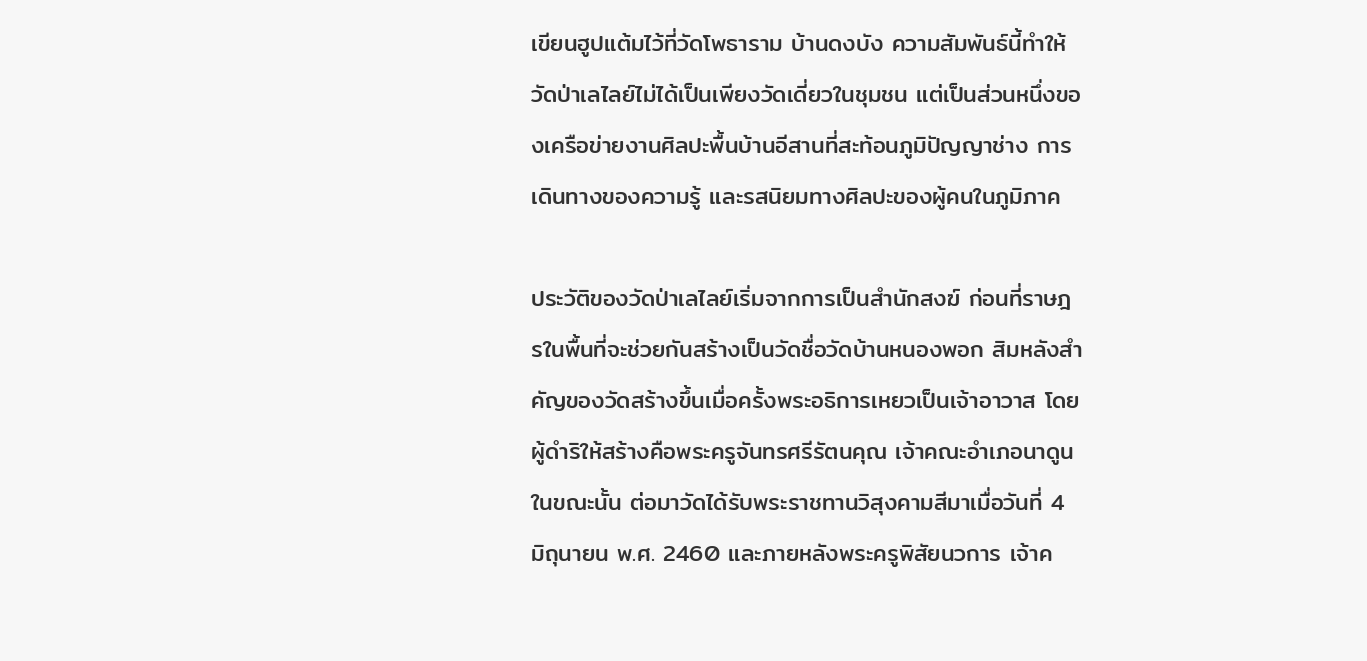เขียนฮูปแต้มไว้ที่วัดโพธาราม บ้านดงบัง ความสัมพันธ์นี้ทำให้วัดป่าเลไลย์ไม่ได้เป็นเพียงวัดเดี่ยวในชุมชน แต่เป็นส่วนหนึ่งของเครือข่ายงานศิลปะพื้นบ้านอีสานที่สะท้อนภูมิปัญญาช่าง การเดินทางของความรู้ และรสนิยมทางศิลปะของผู้คนในภูมิภาค

ประวัติของวัดป่าเลไลย์เริ่มจากการเป็นสำนักสงฆ์ ก่อนที่ราษฎรในพื้นที่จะช่วยกันสร้างเป็นวัดชื่อวัดบ้านหนองพอก สิมหลังสำคัญของวัดสร้างขึ้นเมื่อครั้งพระอธิการเหยวเป็นเจ้าอาวาส โดยผู้ดำริให้สร้างคือพระครูจันทรศรีรัตนคุณ เจ้าคณะอำเภอนาดูนในขณะนั้น ต่อมาวัดได้รับพระราชทานวิสุงคามสีมาเมื่อวันที่ 4 มิถุนายน พ.ศ. 2460 และภายหลังพระครูพิสัยนวการ เจ้าค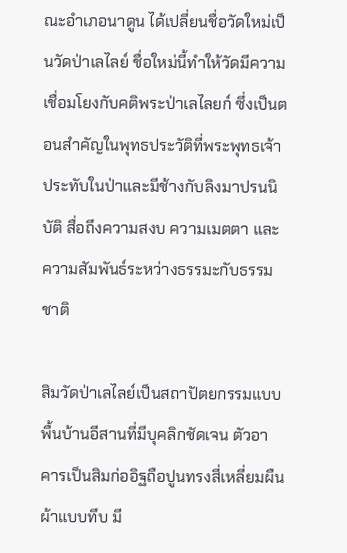ณะอำเภอนาดูน ได้เปลี่ยนชื่อวัดใหม่เป็นวัดป่าเลไลย์ ชื่อใหม่นี้ทำให้วัดมีความเชื่อมโยงกับคติพระป่าเลไลยก์ ซึ่งเป็นตอนสำคัญในพุทธประวัติที่พระพุทธเจ้าประทับในป่าและมีช้างกับลิงมาปรนนิบัติ สื่อถึงความสงบ ความเมตตา และความสัมพันธ์ระหว่างธรรมะกับธรรมชาติ

สิมวัดป่าเลไลย์เป็นสถาปัตยกรรมแบบพื้นบ้านอีสานที่มีบุคลิกชัดเจน ตัวอาคารเป็นสิมก่ออิฐถือปูนทรงสี่เหลี่ยมผืนผ้าแบบทึบ มี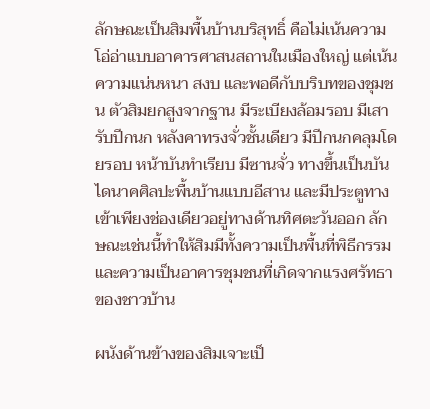ลักษณะเป็นสิมพื้นบ้านบริสุทธิ์ คือไม่เน้นความโอ่อ่าแบบอาคารศาสนสถานในเมืองใหญ่ แต่เน้นความแน่นหนา สงบ และพอดีกับบริบทของชุมชน ตัวสิมยกสูงจากฐาน มีระเบียงล้อมรอบ มีเสารับปีกนก หลังคาทรงจั่วชั้นเดียว มีปีกนกคลุมโดยรอบ หน้าบันทำเรียบ มีซานจั่ว ทางขึ้นเป็นบันไดนาคศิลปะพื้นบ้านแบบอีสาน และมีประตูทางเข้าเพียงช่องเดียวอยู่ทางด้านทิศตะวันออก ลักษณะเช่นนี้ทำให้สิมมีทั้งความเป็นพื้นที่พิธีกรรมและความเป็นอาคารชุมชนที่เกิดจากแรงศรัทธาของชาวบ้าน

ผนังด้านข้างของสิมเจาะเป็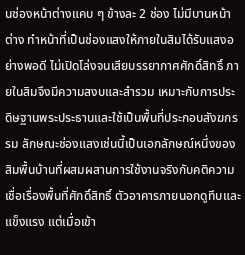นช่องหน้าต่างแคบ ๆ ข้างละ 2 ช่อง ไม่มีบานหน้าต่าง ทำหน้าที่เป็นช่องแสงให้ภายในสิมได้รับแสงอย่างพอดี ไม่เปิดโล่งจนเสียบรรยากาศศักดิ์สิทธิ์ ภายในสิมจึงมีความสงบและสำรวม เหมาะกับการประดิษฐานพระประธานและใช้เป็นพื้นที่ประกอบสังฆกรรม ลักษณะช่องแสงเช่นนี้เป็นเอกลักษณ์หนึ่งของสิมพื้นบ้านที่ผสมผสานการใช้งานจริงกับคติความเชื่อเรื่องพื้นที่ศักดิ์สิทธิ์ ตัวอาคารภายนอกดูทึบและแข็งแรง แต่เมื่อเข้า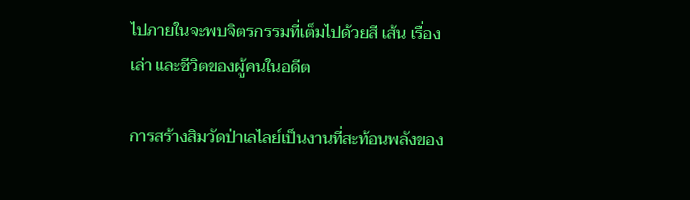ไปภายในจะพบจิตรกรรมที่เต็มไปด้วยสี เส้น เรื่องเล่า และชีวิตของผู้คนในอดีต

การสร้างสิมวัดป่าเลไลย์เป็นงานที่สะท้อนพลังของ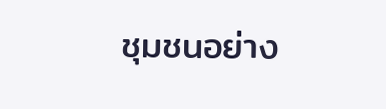ชุมชนอย่าง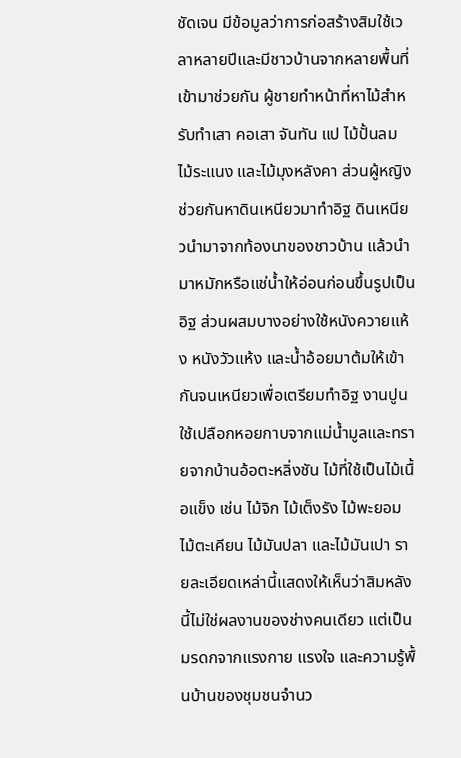ชัดเจน มีข้อมูลว่าการก่อสร้างสิมใช้เวลาหลายปีและมีชาวบ้านจากหลายพื้นที่เข้ามาช่วยกัน ผู้ชายทำหน้าที่หาไม้สำหรับทำเสา คอเสา จันทัน แป ไม้ปั้นลม ไม้ระแนง และไม้มุงหลังคา ส่วนผู้หญิงช่วยกันหาดินเหนียวมาทำอิฐ ดินเหนียวนำมาจากท้องนาของชาวบ้าน แล้วนำมาหมักหรือแช่น้ำให้อ่อนก่อนขึ้นรูปเป็นอิฐ ส่วนผสมบางอย่างใช้หนังควายแห้ง หนังวัวแห้ง และน้ำอ้อยมาต้มให้เข้ากันจนเหนียวเพื่อเตรียมทำอิฐ งานปูนใช้เปลือกหอยกาบจากแม่น้ำมูลและทรายจากบ้านอ้อตะหลิ่งชัน ไม้ที่ใช้เป็นไม้เนื้อแข็ง เช่น ไม้จิก ไม้เต็งรัง ไม้พะยอม ไม้ตะเคียน ไม้มันปลา และไม้มันเปา รายละเอียดเหล่านี้แสดงให้เห็นว่าสิมหลังนี้ไม่ใช่ผลงานของช่างคนเดียว แต่เป็นมรดกจากแรงกาย แรงใจ และความรู้พื้นบ้านของชุมชนจำนว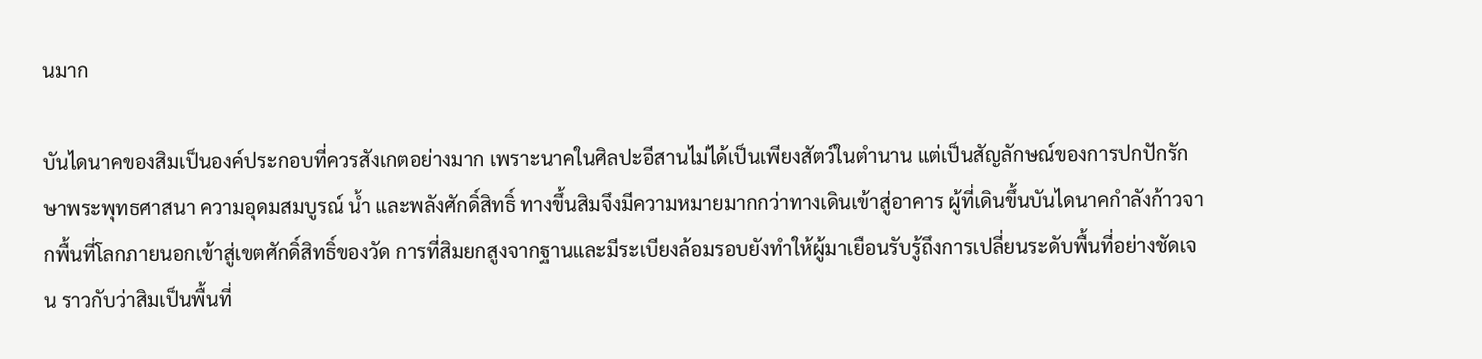นมาก

บันไดนาคของสิมเป็นองค์ประกอบที่ควรสังเกตอย่างมาก เพราะนาคในศิลปะอีสานไม่ได้เป็นเพียงสัตว์ในตำนาน แต่เป็นสัญลักษณ์ของการปกปักรักษาพระพุทธศาสนา ความอุดมสมบูรณ์ น้ำ และพลังศักดิ์สิทธิ์ ทางขึ้นสิมจึงมีความหมายมากกว่าทางเดินเข้าสู่อาคาร ผู้ที่เดินขึ้นบันไดนาคกำลังก้าวจากพื้นที่โลกภายนอกเข้าสู่เขตศักดิ์สิทธิ์ของวัด การที่สิมยกสูงจากฐานและมีระเบียงล้อมรอบยังทำให้ผู้มาเยือนรับรู้ถึงการเปลี่ยนระดับพื้นที่อย่างชัดเจน ราวกับว่าสิมเป็นพื้นที่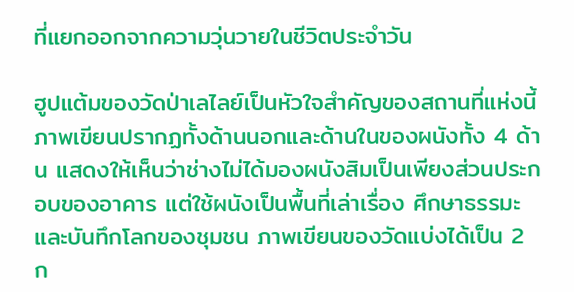ที่แยกออกจากความวุ่นวายในชีวิตประจำวัน

ฮูปแต้มของวัดป่าเลไลย์เป็นหัวใจสำคัญของสถานที่แห่งนี้ ภาพเขียนปรากฏทั้งด้านนอกและด้านในของผนังทั้ง 4 ด้าน แสดงให้เห็นว่าช่างไม่ได้มองผนังสิมเป็นเพียงส่วนประกอบของอาคาร แต่ใช้ผนังเป็นพื้นที่เล่าเรื่อง ศึกษาธรรมะ และบันทึกโลกของชุมชน ภาพเขียนของวัดแบ่งได้เป็น 2 ก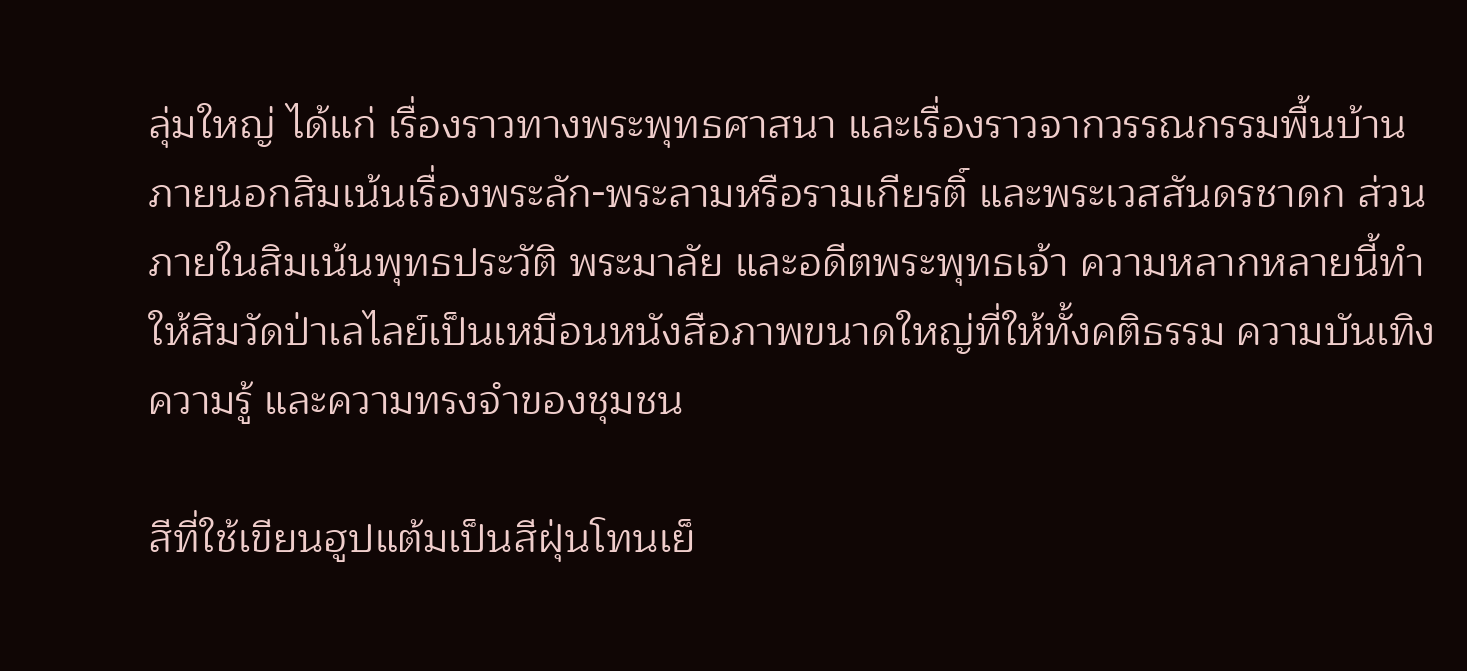ลุ่มใหญ่ ได้แก่ เรื่องราวทางพระพุทธศาสนา และเรื่องราวจากวรรณกรรมพื้นบ้าน ภายนอกสิมเน้นเรื่องพระลัก-พระลามหรือรามเกียรติ์ และพระเวสสันดรชาดก ส่วนภายในสิมเน้นพุทธประวัติ พระมาลัย และอดีตพระพุทธเจ้า ความหลากหลายนี้ทำให้สิมวัดป่าเลไลย์เป็นเหมือนหนังสือภาพขนาดใหญ่ที่ให้ทั้งคติธรรม ความบันเทิง ความรู้ และความทรงจำของชุมชน

สีที่ใช้เขียนฮูปแต้มเป็นสีฝุ่นโทนเย็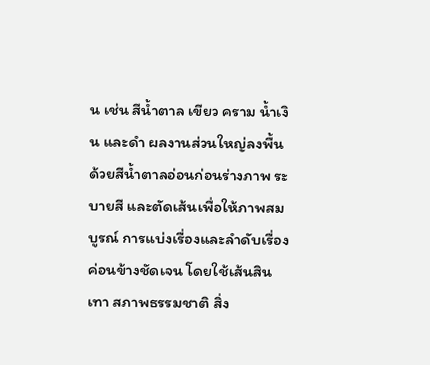น เช่น สีน้ำตาล เขียว คราม น้ำเงิน และดำ ผลงานส่วนใหญ่ลงพื้นด้วยสีน้ำตาลอ่อนก่อนร่างภาพ ระบายสี และตัดเส้นเพื่อให้ภาพสมบูรณ์ การแบ่งเรื่องและลำดับเรื่องค่อนข้างชัดเจน โดยใช้เส้นสินเทา สภาพธรรมชาติ สิ่ง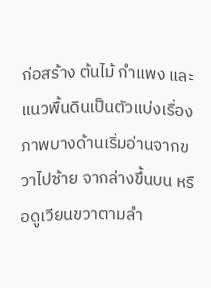ก่อสร้าง ต้นไม้ กำแพง และแนวพื้นดินเป็นตัวแบ่งเรื่อง ภาพบางด้านเริ่มอ่านจากขวาไปซ้าย จากล่างขึ้นบน หรือดูเวียนขวาตามลำ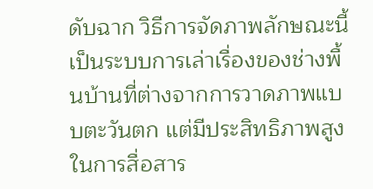ดับฉาก วิธีการจัดภาพลักษณะนี้เป็นระบบการเล่าเรื่องของช่างพื้นบ้านที่ต่างจากการวาดภาพแบบตะวันตก แต่มีประสิทธิภาพสูงในการสื่อสาร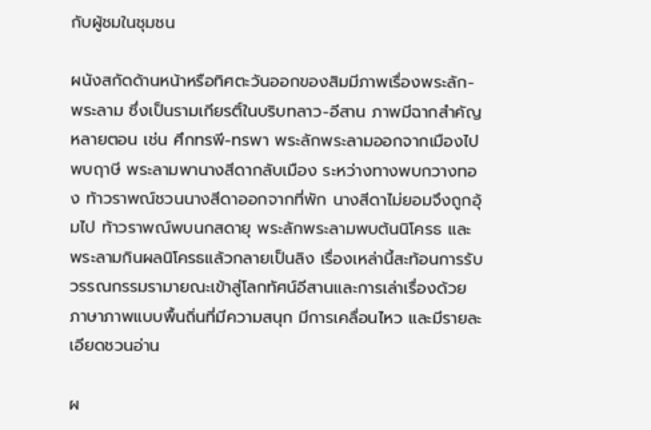กับผู้ชมในชุมชน

ผนังสกัดด้านหน้าหรือทิศตะวันออกของสิมมีภาพเรื่องพระลัก-พระลาม ซึ่งเป็นรามเกียรติ์ในบริบทลาว-อีสาน ภาพมีฉากสำคัญหลายตอน เช่น ศึกทรพี-ทรพา พระลักพระลามออกจากเมืองไปพบฤาษี พระลามพานางสีดากลับเมือง ระหว่างทางพบกวางทอง ท้าวราพณ์ชวนนางสีดาออกจากที่พัก นางสีดาไม่ยอมจึงถูกอุ้มไป ท้าวราพณ์พบนกสดายุ พระลักพระลามพบต้นนิโครธ และพระลามกินผลนิโครธแล้วกลายเป็นลิง เรื่องเหล่านี้สะท้อนการรับวรรณกรรมรามายณะเข้าสู่โลกทัศน์อีสานและการเล่าเรื่องด้วยภาษาภาพแบบพื้นถิ่นที่มีความสนุก มีการเคลื่อนไหว และมีรายละเอียดชวนอ่าน

ผ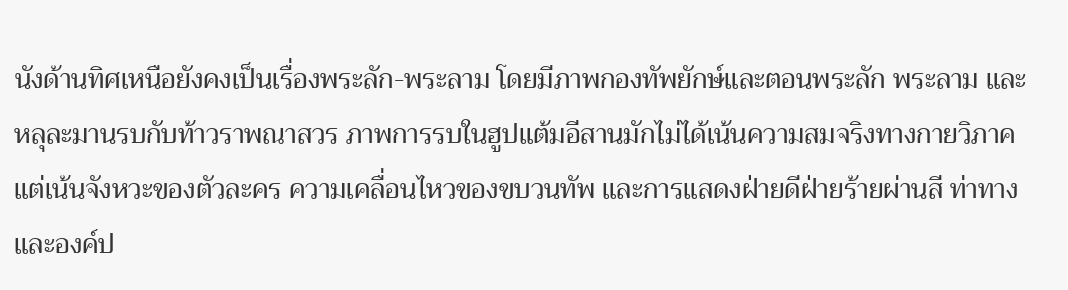นังด้านทิศเหนือยังคงเป็นเรื่องพระลัก-พระลาม โดยมีภาพกองทัพยักษ์และตอนพระลัก พระลาม และหลุละมานรบกับท้าวราพณาสวร ภาพการรบในฮูปแต้มอีสานมักไม่ได้เน้นความสมจริงทางกายวิภาค แต่เน้นจังหวะของตัวละคร ความเคลื่อนไหวของขบวนทัพ และการแสดงฝ่ายดีฝ่ายร้ายผ่านสี ท่าทาง และองค์ป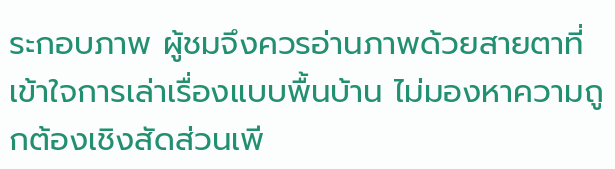ระกอบภาพ ผู้ชมจึงควรอ่านภาพด้วยสายตาที่เข้าใจการเล่าเรื่องแบบพื้นบ้าน ไม่มองหาความถูกต้องเชิงสัดส่วนเพี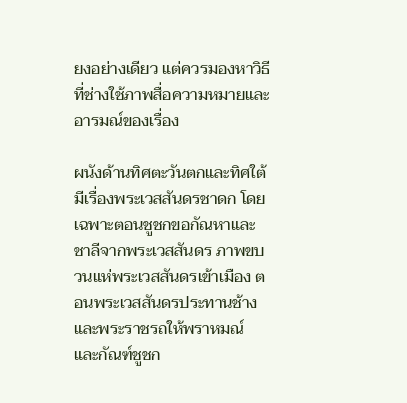ยงอย่างเดียว แต่ควรมองหาวิธีที่ช่างใช้ภาพสื่อความหมายและอารมณ์ของเรื่อง

ผนังด้านทิศตะวันตกและทิศใต้มีเรื่องพระเวสสันดรชาดก โดยเฉพาะตอนชูชกขอกัณหาและชาลีจากพระเวสสันดร ภาพขบวนแห่พระเวสสันดรเข้าเมือง ตอนพระเวสสันดรประทานช้างและพระราชรถให้พราหมณ์ และกัณฑ์ชูชก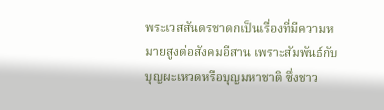พระเวสสันดรชาดกเป็นเรื่องที่มีความหมายสูงต่อสังคมอีสาน เพราะสัมพันธ์กับบุญผะเหวดหรือบุญมหาชาติ ซึ่งชาว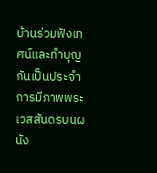บ้านร่วมฟังเทศน์และทำบุญกันเป็นประจำ การมีภาพพระเวสสันดรบนผนัง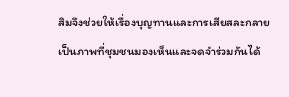สิมจึงช่วยให้เรื่องบุญทานและการเสียสละกลายเป็นภาพที่ชุมชนมองเห็นและจดจำร่วมกันได้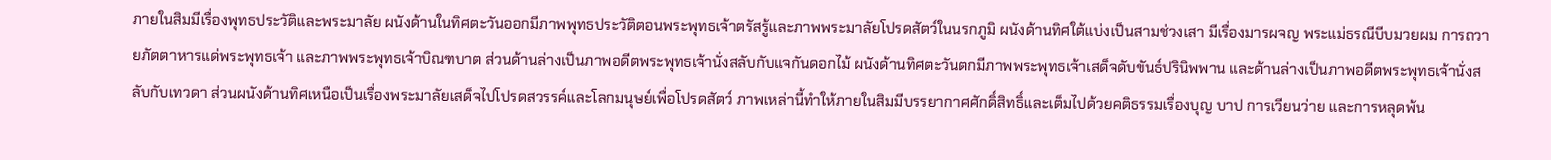ภายในสิมมีเรื่องพุทธประวัติและพระมาลัย ผนังด้านในทิศตะวันออกมีภาพพุทธประวัติตอนพระพุทธเจ้าตรัสรู้และภาพพระมาลัยโปรดสัตว์ในนรกภูมิ ผนังด้านทิศใต้แบ่งเป็นสามช่วงเสา มีเรื่องมารผจญ พระแม่ธรณีบีบมวยผม การถวายภัตตาหารแด่พระพุทธเจ้า และภาพพระพุทธเจ้าบิณฑบาต ส่วนด้านล่างเป็นภาพอดีตพระพุทธเจ้านั่งสลับกับแจกันดอกไม้ ผนังด้านทิศตะวันตกมีภาพพระพุทธเจ้าเสด็จดับขันธ์ปรินิพพาน และด้านล่างเป็นภาพอดีตพระพุทธเจ้านั่งสลับกับเทวดา ส่วนผนังด้านทิศเหนือเป็นเรื่องพระมาลัยเสด็จไปโปรดสวรรค์และโลกมนุษย์เพื่อโปรดสัตว์ ภาพเหล่านี้ทำให้ภายในสิมมีบรรยากาศศักดิ์สิทธิ์และเต็มไปด้วยคติธรรมเรื่องบุญ บาป การเวียนว่าย และการหลุดพ้น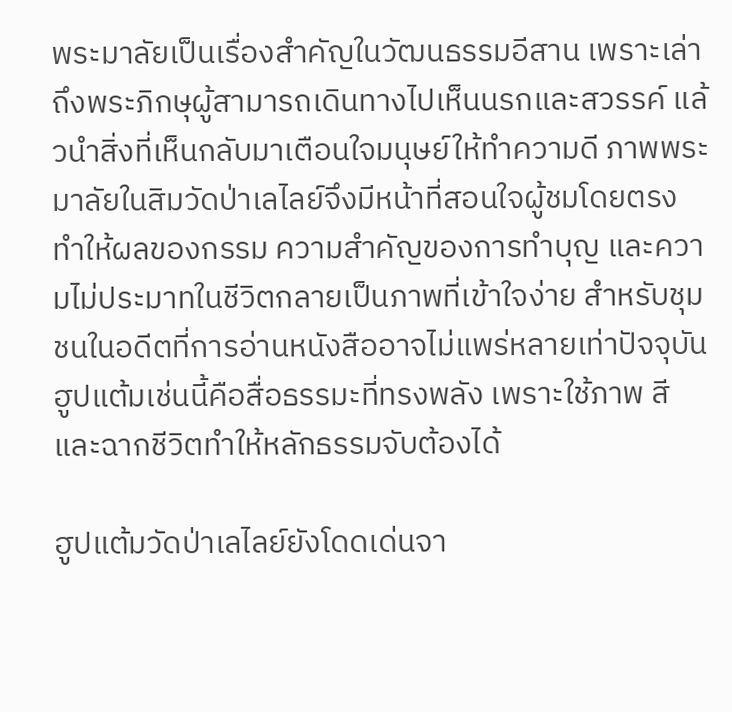พระมาลัยเป็นเรื่องสำคัญในวัฒนธรรมอีสาน เพราะเล่าถึงพระภิกษุผู้สามารถเดินทางไปเห็นนรกและสวรรค์ แล้วนำสิ่งที่เห็นกลับมาเตือนใจมนุษย์ให้ทำความดี ภาพพระมาลัยในสิมวัดป่าเลไลย์จึงมีหน้าที่สอนใจผู้ชมโดยตรง ทำให้ผลของกรรม ความสำคัญของการทำบุญ และความไม่ประมาทในชีวิตกลายเป็นภาพที่เข้าใจง่าย สำหรับชุมชนในอดีตที่การอ่านหนังสืออาจไม่แพร่หลายเท่าปัจจุบัน ฮูปแต้มเช่นนี้คือสื่อธรรมะที่ทรงพลัง เพราะใช้ภาพ สี และฉากชีวิตทำให้หลักธรรมจับต้องได้

ฮูปแต้มวัดป่าเลไลย์ยังโดดเด่นจา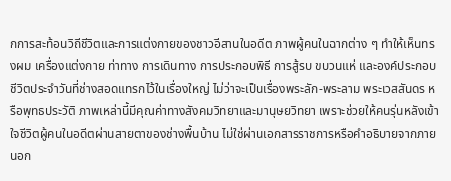กการสะท้อนวิถีชีวิตและการแต่งกายของชาวอีสานในอดีต ภาพผู้คนในฉากต่าง ๆ ทำให้เห็นทรงผม เครื่องแต่งกาย ท่าทาง การเดินทาง การประกอบพิธี การสู้รบ ขบวนแห่ และองค์ประกอบชีวิตประจำวันที่ช่างสอดแทรกไว้ในเรื่องใหญ่ ไม่ว่าจะเป็นเรื่องพระลัก-พระลาม พระเวสสันดร หรือพุทธประวัติ ภาพเหล่านี้มีคุณค่าทางสังคมวิทยาและมานุษยวิทยา เพราะช่วยให้คนรุ่นหลังเข้าใจชีวิตผู้คนในอดีตผ่านสายตาของช่างพื้นบ้าน ไม่ใช่ผ่านเอกสารราชการหรือคำอธิบายจากภายนอก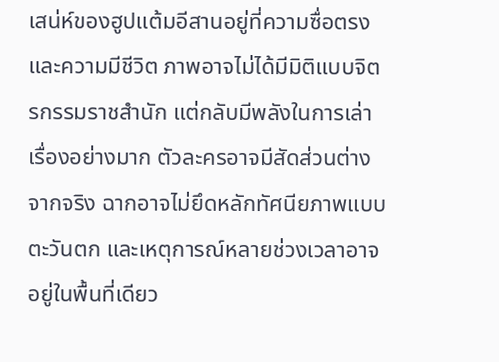เสน่ห์ของฮูปแต้มอีสานอยู่ที่ความซื่อตรงและความมีชีวิต ภาพอาจไม่ได้มีมิติแบบจิตรกรรมราชสำนัก แต่กลับมีพลังในการเล่าเรื่องอย่างมาก ตัวละครอาจมีสัดส่วนต่างจากจริง ฉากอาจไม่ยึดหลักทัศนียภาพแบบตะวันตก และเหตุการณ์หลายช่วงเวลาอาจอยู่ในพื้นที่เดียว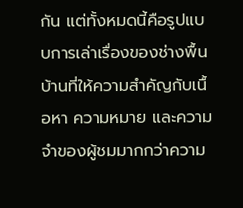กัน แต่ทั้งหมดนี้คือรูปแบบการเล่าเรื่องของช่างพื้นบ้านที่ให้ความสำคัญกับเนื้อหา ความหมาย และความจำของผู้ชมมากกว่าความ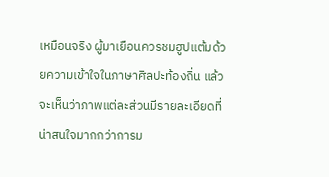เหมือนจริง ผู้มาเยือนควรชมฮูปแต้มด้วยความเข้าใจในภาษาศิลปะท้องถิ่น แล้วจะเห็นว่าภาพแต่ละส่วนมีรายละเอียดที่น่าสนใจมากกว่าการม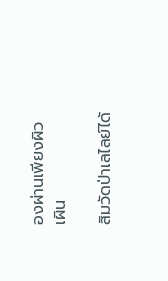องผ่านเพียงผิวเผิน

สิมวัดป่าเลไลย์ได้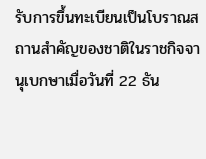รับการขึ้นทะเบียนเป็นโบราณสถานสำคัญของชาติในราชกิจจานุเบกษาเมื่อวันที่ 22 ธัน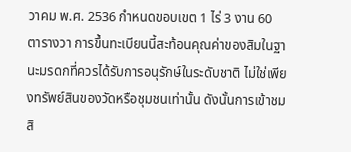วาคม พ.ศ. 2536 กำหนดขอบเขต 1 ไร่ 3 งาน 60 ตารางวา การขึ้นทะเบียนนี้สะท้อนคุณค่าของสิมในฐานะมรดกที่ควรได้รับการอนุรักษ์ในระดับชาติ ไม่ใช่เพียงทรัพย์สินของวัดหรือชุมชนเท่านั้น ดังนั้นการเข้าชมสิ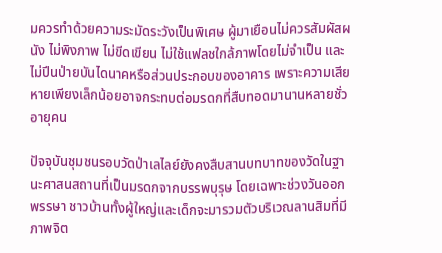มควรทำด้วยความระมัดระวังเป็นพิเศษ ผู้มาเยือนไม่ควรสัมผัสผนัง ไม่พิงภาพ ไม่ขีดเขียน ไม่ใช้แฟลชใกล้ภาพโดยไม่จำเป็น และไม่ปีนป่ายบันไดนาคหรือส่วนประกอบของอาคาร เพราะความเสียหายเพียงเล็กน้อยอาจกระทบต่อมรดกที่สืบทอดมานานหลายชั่วอายุคน

ปัจจุบันชุมชนรอบวัดป่าเลไลย์ยังคงสืบสานบทบาทของวัดในฐานะศาสนสถานที่เป็นมรดกจากบรรพบุรุษ โดยเฉพาะช่วงวันออกพรรษา ชาวบ้านทั้งผู้ใหญ่และเด็กจะมารวมตัวบริเวณลานสิมที่มีภาพจิต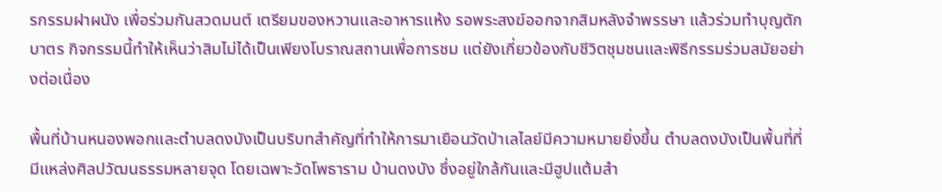รกรรมฝาผนัง เพื่อร่วมกันสวดมนต์ เตรียมของหวานและอาหารแห้ง รอพระสงฆ์ออกจากสิมหลังจำพรรษา แล้วร่วมทำบุญตักบาตร กิจกรรมนี้ทำให้เห็นว่าสิมไม่ได้เป็นเพียงโบราณสถานเพื่อการชม แต่ยังเกี่ยวข้องกับชีวิตชุมชนและพิธีกรรมร่วมสมัยอย่างต่อเนื่อง

พื้นที่บ้านหนองพอกและตำบลดงบังเป็นบริบทสำคัญที่ทำให้การมาเยือนวัดป่าเลไลย์มีความหมายยิ่งขึ้น ตำบลดงบังเป็นพื้นที่ที่มีแหล่งศิลปวัฒนธรรมหลายจุด โดยเฉพาะวัดโพธาราม บ้านดงบัง ซึ่งอยู่ใกล้กันและมีฮูปแต้มสำ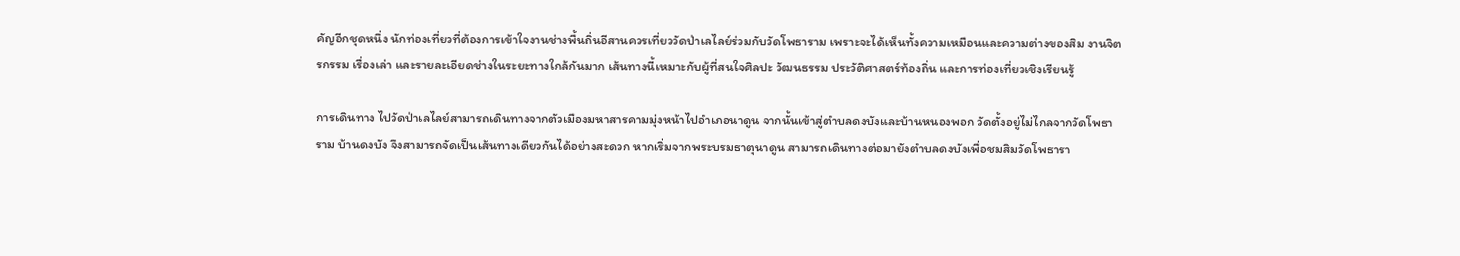คัญอีกชุดหนึ่ง นักท่องเที่ยวที่ต้องการเข้าใจงานช่างพื้นถิ่นอีสานควรเที่ยววัดป่าเลไลย์ร่วมกับวัดโพธาราม เพราะจะได้เห็นทั้งความเหมือนและความต่างของสิม งานจิตรกรรม เรื่องเล่า และรายละเอียดช่างในระยะทางใกล้กันมาก เส้นทางนี้เหมาะกับผู้ที่สนใจศิลปะ วัฒนธรรม ประวัติศาสตร์ท้องถิ่น และการท่องเที่ยวเชิงเรียนรู้

การเดินทาง ไปวัดป่าเลไลย์สามารถเดินทางจากตัวเมืองมหาสารคามมุ่งหน้าไปอำเภอนาดูน จากนั้นเข้าสู่ตำบลดงบังและบ้านหนองพอก วัดตั้งอยู่ไม่ไกลจากวัดโพธาราม บ้านดงบัง จึงสามารถจัดเป็นเส้นทางเดียวกันได้อย่างสะดวก หากเริ่มจากพระบรมธาตุนาดูน สามารถเดินทางต่อมายังตำบลดงบังเพื่อชมสิมวัดโพธารา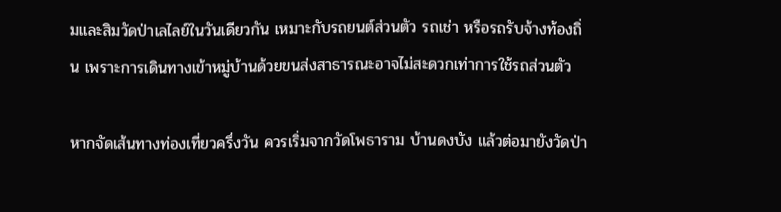มและสิมวัดป่าเลไลย์ในวันเดียวกัน เหมาะกับรถยนต์ส่วนตัว รถเช่า หรือรถรับจ้างท้องถิ่น เพราะการเดินทางเข้าหมู่บ้านด้วยขนส่งสาธารณะอาจไม่สะดวกเท่าการใช้รถส่วนตัว

หากจัดเส้นทางท่องเที่ยวครึ่งวัน ควรเริ่มจากวัดโพธาราม บ้านดงบัง แล้วต่อมายังวัดป่า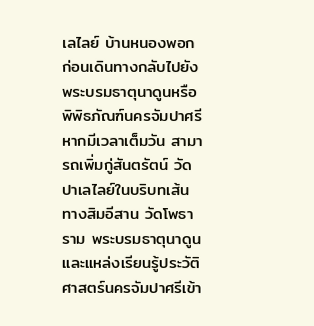เลไลย์ บ้านหนองพอก ก่อนเดินทางกลับไปยังพระบรมธาตุนาดูนหรือพิพิธภัณฑ์นครจัมปาศรี หากมีเวลาเต็มวัน สามารถเพิ่มกู่สันตรัตน์ วัดปาเลไลย์ในบริบทเส้นทางสิมอีสาน วัดโพธาราม พระบรมธาตุนาดูน และแหล่งเรียนรู้ประวัติศาสตร์นครจัมปาศรีเข้า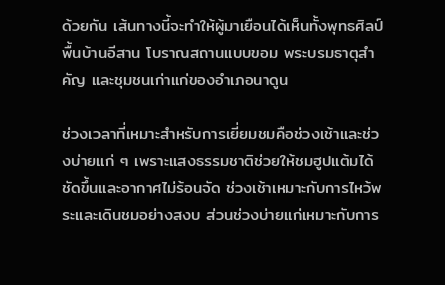ด้วยกัน เส้นทางนี้จะทำให้ผู้มาเยือนได้เห็นทั้งพุทธศิลป์พื้นบ้านอีสาน โบราณสถานแบบขอม พระบรมธาตุสำคัญ และชุมชนเก่าแก่ของอำเภอนาดูน

ช่วงเวลาที่เหมาะสำหรับการเยี่ยมชมคือช่วงเช้าและช่วงบ่ายแก่ ๆ เพราะแสงธรรมชาติช่วยให้ชมฮูปแต้มได้ชัดขึ้นและอากาศไม่ร้อนจัด ช่วงเช้าเหมาะกับการไหว้พระและเดินชมอย่างสงบ ส่วนช่วงบ่ายแก่เหมาะกับการ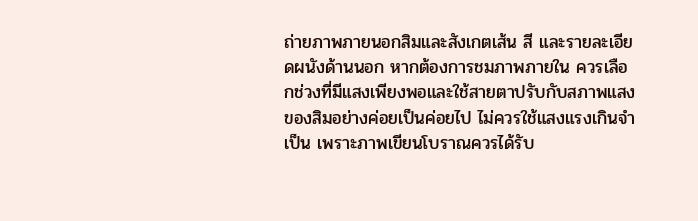ถ่ายภาพภายนอกสิมและสังเกตเส้น สี และรายละเอียดผนังด้านนอก หากต้องการชมภาพภายใน ควรเลือกช่วงที่มีแสงเพียงพอและใช้สายตาปรับกับสภาพแสงของสิมอย่างค่อยเป็นค่อยไป ไม่ควรใช้แสงแรงเกินจำเป็น เพราะภาพเขียนโบราณควรได้รับ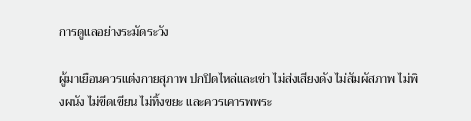การดูแลอย่างระมัดระวัง

ผู้มาเยือนควรแต่งกายสุภาพ ปกปิดไหล่และเข่า ไม่ส่งเสียงดัง ไม่สัมผัสภาพ ไม่พิงผนัง ไม่ขีดเขียน ไม่ทิ้งขยะ และควรเคารพพระ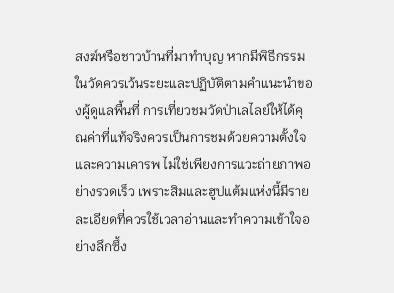สงฆ์หรือชาวบ้านที่มาทำบุญ หากมีพิธีกรรมในวัดควรเว้นระยะและปฏิบัติตามคำแนะนำของผู้ดูแลพื้นที่ การเที่ยวชมวัดป่าเลไลย์ให้ได้คุณค่าที่แท้จริงควรเป็นการชมด้วยความตั้งใจและความเคารพ ไม่ใช่เพียงการแวะถ่ายภาพอย่างรวดเร็ว เพราะสิมและฮูปแต้มแห่งนี้มีรายละเอียดที่ควรใช้เวลาอ่านและทำความเข้าใจอย่างลึกซึ้ง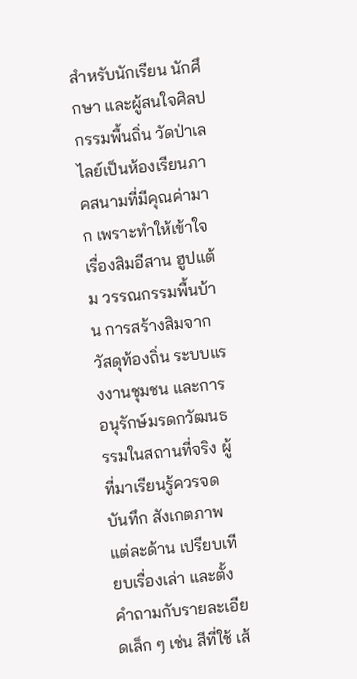สำหรับนักเรียน นักศึกษา และผู้สนใจศิลปกรรมพื้นถิ่น วัดป่าเลไลย์เป็นห้องเรียนภาคสนามที่มีคุณค่ามาก เพราะทำให้เข้าใจเรื่องสิมอีสาน ฮูปแต้ม วรรณกรรมพื้นบ้าน การสร้างสิมจากวัสดุท้องถิ่น ระบบแรงงานชุมชน และการอนุรักษ์มรดกวัฒนธรรมในสถานที่จริง ผู้ที่มาเรียนรู้ควรจดบันทึก สังเกตภาพแต่ละด้าน เปรียบเทียบเรื่องเล่า และตั้งคำถามกับรายละเอียดเล็ก ๆ เช่น สีที่ใช้ เส้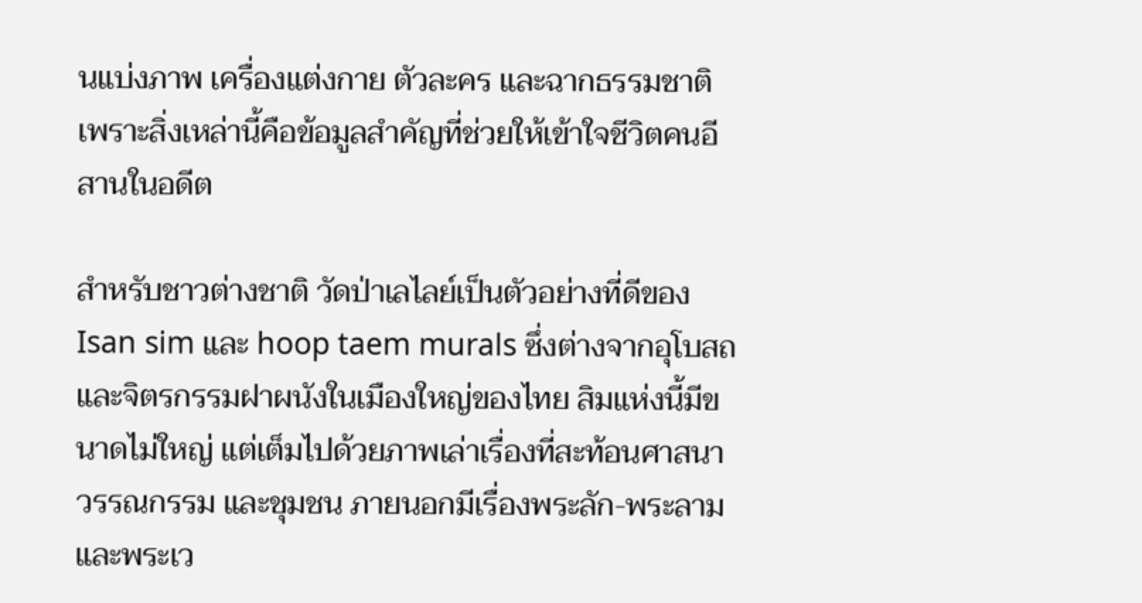นแบ่งภาพ เครื่องแต่งกาย ตัวละคร และฉากธรรมชาติ เพราะสิ่งเหล่านี้คือข้อมูลสำคัญที่ช่วยให้เข้าใจชีวิตคนอีสานในอดีต

สำหรับชาวต่างชาติ วัดป่าเลไลย์เป็นตัวอย่างที่ดีของ Isan sim และ hoop taem murals ซึ่งต่างจากอุโบสถและจิตรกรรมฝาผนังในเมืองใหญ่ของไทย สิมแห่งนี้มีขนาดไม่ใหญ่ แต่เต็มไปด้วยภาพเล่าเรื่องที่สะท้อนศาสนา วรรณกรรม และชุมชน ภายนอกมีเรื่องพระลัก-พระลามและพระเว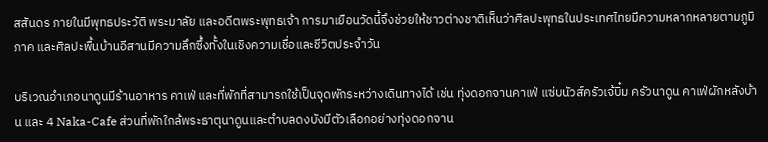สสันดร ภายในมีพุทธประวัติ พระมาลัย และอดีตพระพุทธเจ้า การมาเยือนวัดนี้จึงช่วยให้ชาวต่างชาติเห็นว่าศิลปะพุทธในประเทศไทยมีความหลากหลายตามภูมิภาค และศิลปะพื้นบ้านอีสานมีความลึกซึ้งทั้งในเชิงความเชื่อและชีวิตประจำวัน

บริเวณอำเภอนาดูนมีร้านอาหาร คาเฟ่ และที่พักที่สามารถใช้เป็นจุดพักระหว่างเดินทางได้ เช่น ทุ่งดอกจานคาเฟ่ แซ่บนัวส์ครัวเจ้บิ๋ม ครัวนาดูน คาเฟ่ผักหลังบ้าน และ 4 Naka-Cafe ส่วนที่พักใกล้พระธาตุนาดูนและตำบลดงบังมีตัวเลือกอย่างทุ่งดอกจาน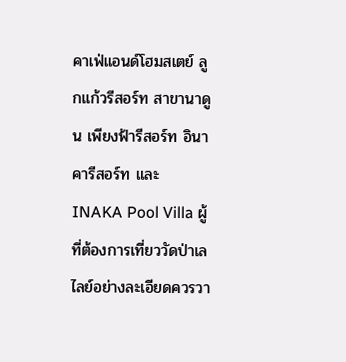คาเฟ่แอนด์โฮมสเตย์ ลูกแก้วรีสอร์ท สาขานาดูน เพียงฟ้ารีสอร์ท อินาคารีสอร์ท และ INAKA Pool Villa ผู้ที่ต้องการเที่ยววัดป่าเลไลย์อย่างละเอียดควรวา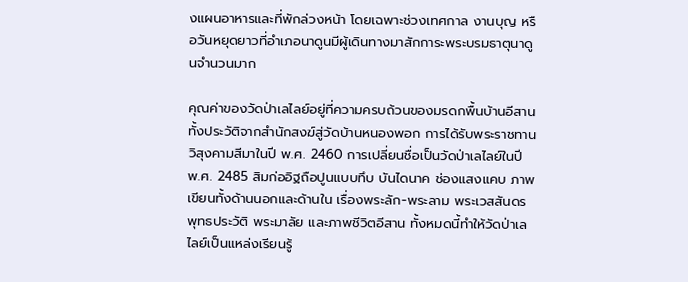งแผนอาหารและที่พักล่วงหน้า โดยเฉพาะช่วงเทศกาล งานบุญ หรือวันหยุดยาวที่อำเภอนาดูนมีผู้เดินทางมาสักการะพระบรมธาตุนาดูนจำนวนมาก

คุณค่าของวัดป่าเลไลย์อยู่ที่ความครบถ้วนของมรดกพื้นบ้านอีสาน ทั้งประวัติจากสำนักสงฆ์สู่วัดบ้านหนองพอก การได้รับพระราชทานวิสุงคามสีมาในปี พ.ศ. 2460 การเปลี่ยนชื่อเป็นวัดป่าเลไลย์ในปี พ.ศ. 2485 สิมก่ออิฐถือปูนแบบทึบ บันไดนาค ช่องแสงแคบ ภาพเขียนทั้งด้านนอกและด้านใน เรื่องพระลัก-พระลาม พระเวสสันดร พุทธประวัติ พระมาลัย และภาพชีวิตอีสาน ทั้งหมดนี้ทำให้วัดป่าเลไลย์เป็นแหล่งเรียนรู้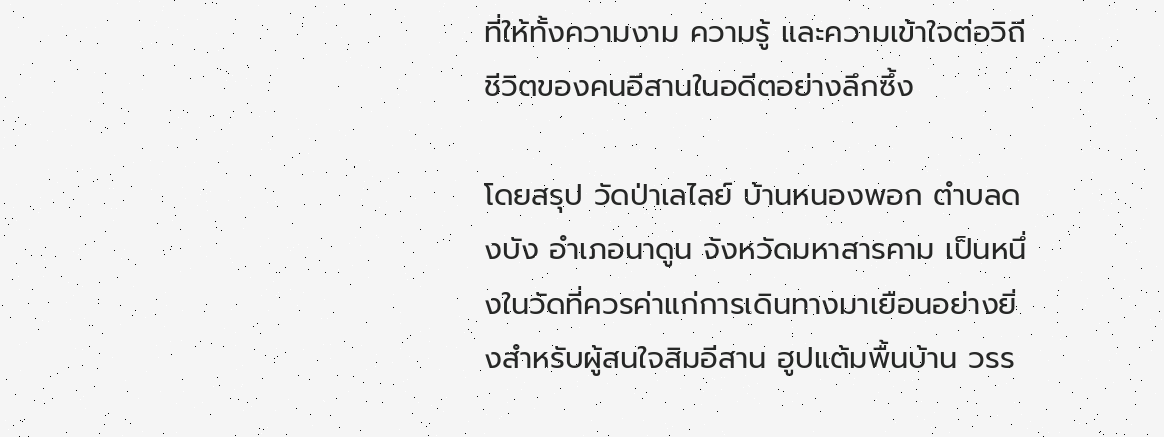ที่ให้ทั้งความงาม ความรู้ และความเข้าใจต่อวิถีชีวิตของคนอีสานในอดีตอย่างลึกซึ้ง

โดยสรุป วัดป่าเลไลย์ บ้านหนองพอก ตำบลดงบัง อำเภอนาดูน จังหวัดมหาสารคาม เป็นหนึ่งในวัดที่ควรค่าแก่การเดินทางมาเยือนอย่างยิ่งสำหรับผู้สนใจสิมอีสาน ฮูปแต้มพื้นบ้าน วรร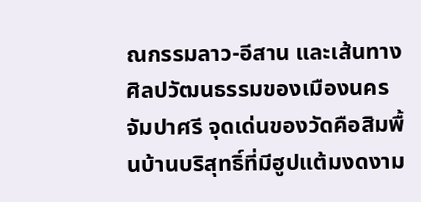ณกรรมลาว-อีสาน และเส้นทางศิลปวัฒนธรรมของเมืองนครจัมปาศรี จุดเด่นของวัดคือสิมพื้นบ้านบริสุทธิ์ที่มีฮูปแต้มงดงาม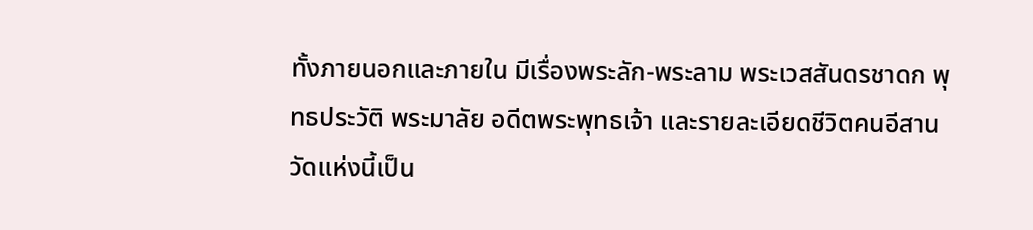ทั้งภายนอกและภายใน มีเรื่องพระลัก-พระลาม พระเวสสันดรชาดก พุทธประวัติ พระมาลัย อดีตพระพุทธเจ้า และรายละเอียดชีวิตคนอีสาน วัดแห่งนี้เป็น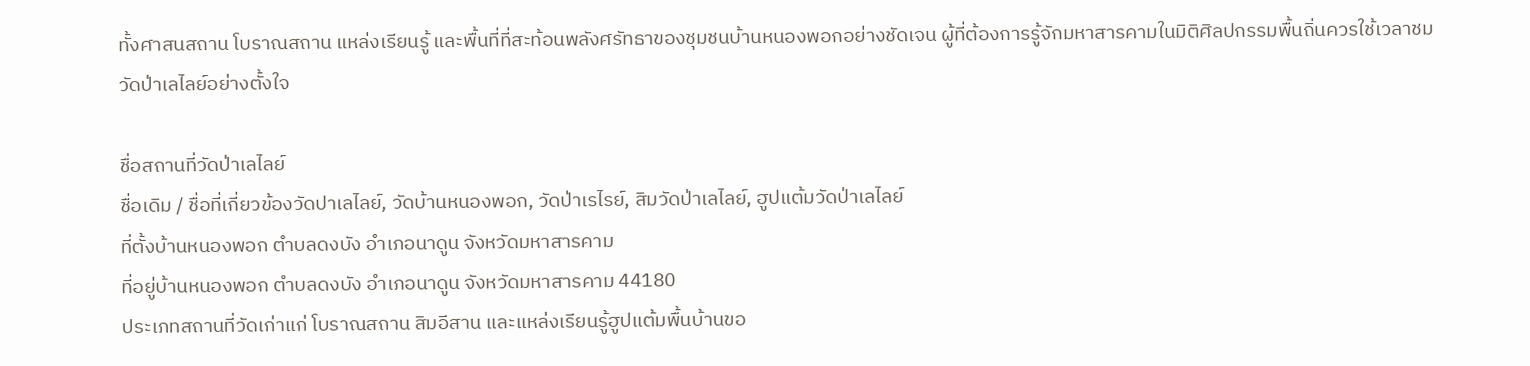ทั้งศาสนสถาน โบราณสถาน แหล่งเรียนรู้ และพื้นที่ที่สะท้อนพลังศรัทธาของชุมชนบ้านหนองพอกอย่างชัดเจน ผู้ที่ต้องการรู้จักมหาสารคามในมิติศิลปกรรมพื้นถิ่นควรใช้เวลาชมวัดป่าเลไลย์อย่างตั้งใจ

ชื่อสถานที่วัดป่าเลไลย์
ชื่อเดิม / ชื่อที่เกี่ยวข้องวัดปาเลไลย์, วัดบ้านหนองพอก, วัดป่าเรไรย์, สิมวัดป่าเลไลย์, ฮูปแต้มวัดป่าเลไลย์
ที่ตั้งบ้านหนองพอก ตำบลดงบัง อำเภอนาดูน จังหวัดมหาสารคาม
ที่อยู่บ้านหนองพอก ตำบลดงบัง อำเภอนาดูน จังหวัดมหาสารคาม 44180
ประเภทสถานที่วัดเก่าแก่ โบราณสถาน สิมอีสาน และแหล่งเรียนรู้ฮูปแต้มพื้นบ้านขอ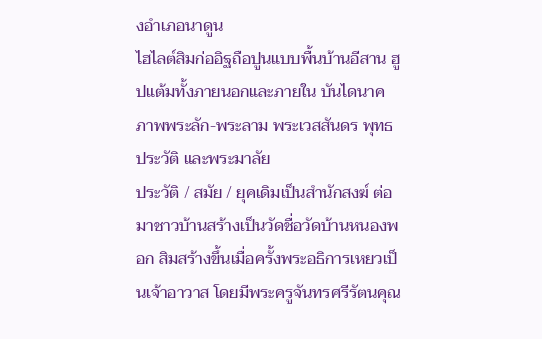งอำเภอนาดูน
ไฮไลต์สิมก่ออิฐถือปูนแบบพื้นบ้านอีสาน ฮูปแต้มทั้งภายนอกและภายใน บันไดนาค ภาพพระลัก-พระลาม พระเวสสันดร พุทธประวัติ และพระมาลัย
ประวัติ / สมัย / ยุคเดิมเป็นสำนักสงฆ์ ต่อมาชาวบ้านสร้างเป็นวัดชื่อวัดบ้านหนองพอก สิมสร้างขึ้นเมื่อครั้งพระอธิการเหยวเป็นเจ้าอาวาส โดยมีพระครูจันทรศรีรัตนคุณ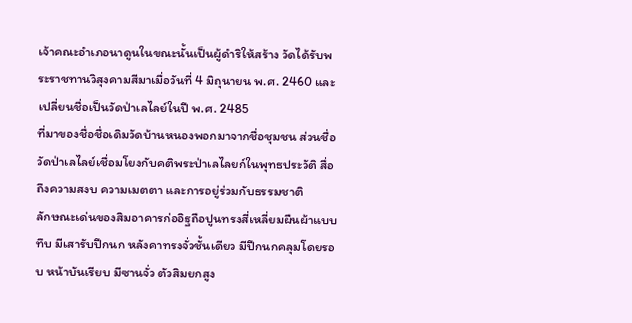เจ้าคณะอำเภอนาดูนในขณะนั้นเป็นผู้ดำริให้สร้าง วัดได้รับพระราชทานวิสุงคามสีมาเมื่อวันที่ 4 มิถุนายน พ.ศ. 2460 และเปลี่ยนชื่อเป็นวัดป่าเลไลย์ในปี พ.ศ. 2485
ที่มาของชื่อชื่อเดิมวัดบ้านหนองพอกมาจากชื่อชุมชน ส่วนชื่อวัดป่าเลไลย์เชื่อมโยงกับคติพระป่าเลไลยก์ในพุทธประวัติ สื่อถึงความสงบ ความเมตตา และการอยู่ร่วมกับธรรมชาติ
ลักษณะเด่นของสิมอาคารก่ออิฐถือปูนทรงสี่เหลี่ยมผืนผ้าแบบทึบ มีเสารับปีกนก หลังคาทรงจั่วชั้นเดียว มีปีกนกคลุมโดยรอบ หน้าบันเรียบ มีซานจั่ว ตัวสิมยกสูง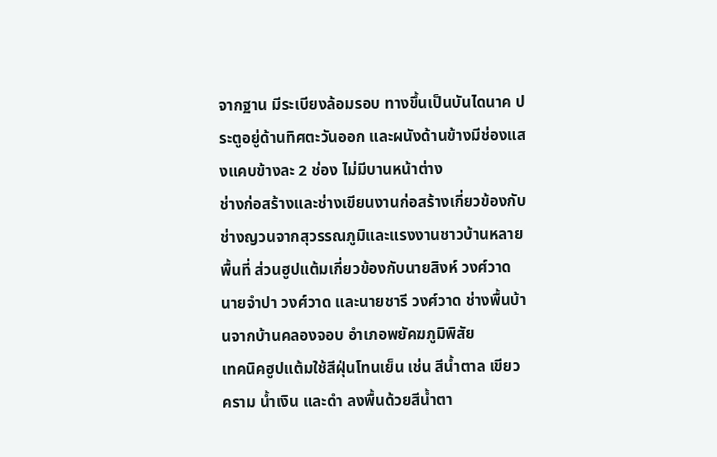จากฐาน มีระเบียงล้อมรอบ ทางขึ้นเป็นบันไดนาค ประตูอยู่ด้านทิศตะวันออก และผนังด้านข้างมีช่องแสงแคบข้างละ 2 ช่อง ไม่มีบานหน้าต่าง
ช่างก่อสร้างและช่างเขียนงานก่อสร้างเกี่ยวข้องกับช่างญวนจากสุวรรณภูมิและแรงงานชาวบ้านหลายพื้นที่ ส่วนฮูปแต้มเกี่ยวข้องกับนายสิงห์ วงศ์วาด นายจำปา วงศ์วาด และนายชารี วงศ์วาด ช่างพื้นบ้านจากบ้านคลองจอบ อำเภอพยัคฆภูมิพิสัย
เทคนิคฮูปแต้มใช้สีฝุ่นโทนเย็น เช่น สีน้ำตาล เขียว คราม น้ำเงิน และดำ ลงพื้นด้วยสีน้ำตา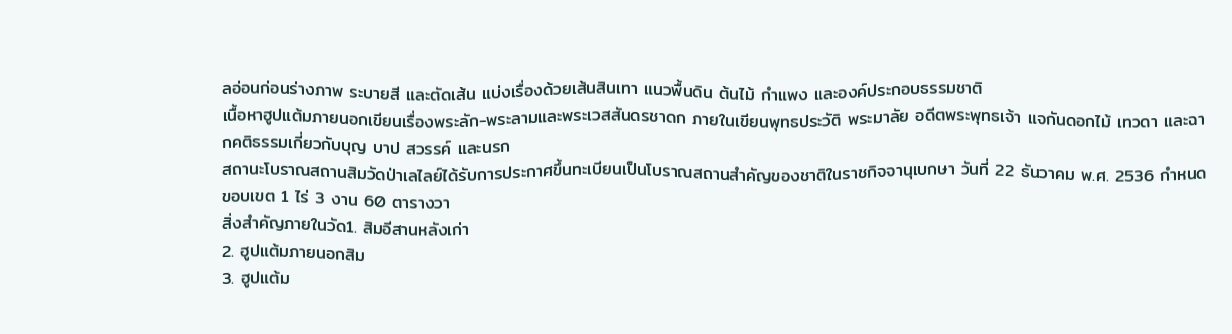ลอ่อนก่อนร่างภาพ ระบายสี และตัดเส้น แบ่งเรื่องด้วยเส้นสินเทา แนวพื้นดิน ต้นไม้ กำแพง และองค์ประกอบธรรมชาติ
เนื้อหาฮูปแต้มภายนอกเขียนเรื่องพระลัก-พระลามและพระเวสสันดรชาดก ภายในเขียนพุทธประวัติ พระมาลัย อดีตพระพุทธเจ้า แจกันดอกไม้ เทวดา และฉากคติธรรมเกี่ยวกับบุญ บาป สวรรค์ และนรก
สถานะโบราณสถานสิมวัดป่าเลไลย์ได้รับการประกาศขึ้นทะเบียนเป็นโบราณสถานสำคัญของชาติในราชกิจจานุเบกษา วันที่ 22 ธันวาคม พ.ศ. 2536 กำหนดขอบเขต 1 ไร่ 3 งาน 60 ตารางวา
สิ่งสำคัญภายในวัด1. สิมอีสานหลังเก่า
2. ฮูปแต้มภายนอกสิม
3. ฮูปแต้ม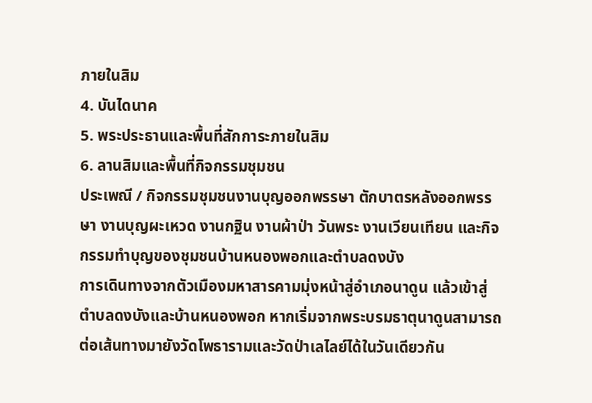ภายในสิม
4. บันไดนาค
5. พระประธานและพื้นที่สักการะภายในสิม
6. ลานสิมและพื้นที่กิจกรรมชุมชน
ประเพณี / กิจกรรมชุมชนงานบุญออกพรรษา ตักบาตรหลังออกพรรษา งานบุญผะเหวด งานกฐิน งานผ้าป่า วันพระ งานเวียนเทียน และกิจกรรมทำบุญของชุมชนบ้านหนองพอกและตำบลดงบัง
การเดินทางจากตัวเมืองมหาสารคามมุ่งหน้าสู่อำเภอนาดูน แล้วเข้าสู่ตำบลดงบังและบ้านหนองพอก หากเริ่มจากพระบรมธาตุนาดูนสามารถต่อเส้นทางมายังวัดโพธารามและวัดป่าเลไลย์ได้ในวันเดียวกัน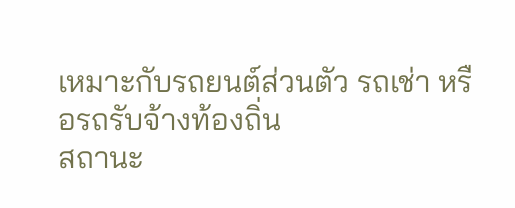เหมาะกับรถยนต์ส่วนตัว รถเช่า หรือรถรับจ้างท้องถิ่น
สถานะ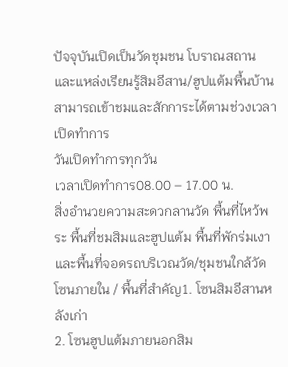ปัจจุบันเปิดเป็นวัดชุมชน โบราณสถาน และแหล่งเรียนรู้สิมอีสาน/ฮูปแต้มพื้นบ้าน สามารถเข้าชมและสักการะได้ตามช่วงเวลาเปิดทำการ
วันเปิดทำการทุกวัน
เวลาเปิดทำการ08.00 – 17.00 น.
สิ่งอำนวยความสะดวกลานวัด พื้นที่ไหว้พระ พื้นที่ชมสิมและฮูปแต้ม พื้นที่พักร่มเงา และพื้นที่จอดรถบริเวณวัด/ชุมชนใกล้วัด
โซนภายใน / พื้นที่สำคัญ1. โซนสิมอีสานหลังเก่า
2. โซนฮูปแต้มภายนอกสิม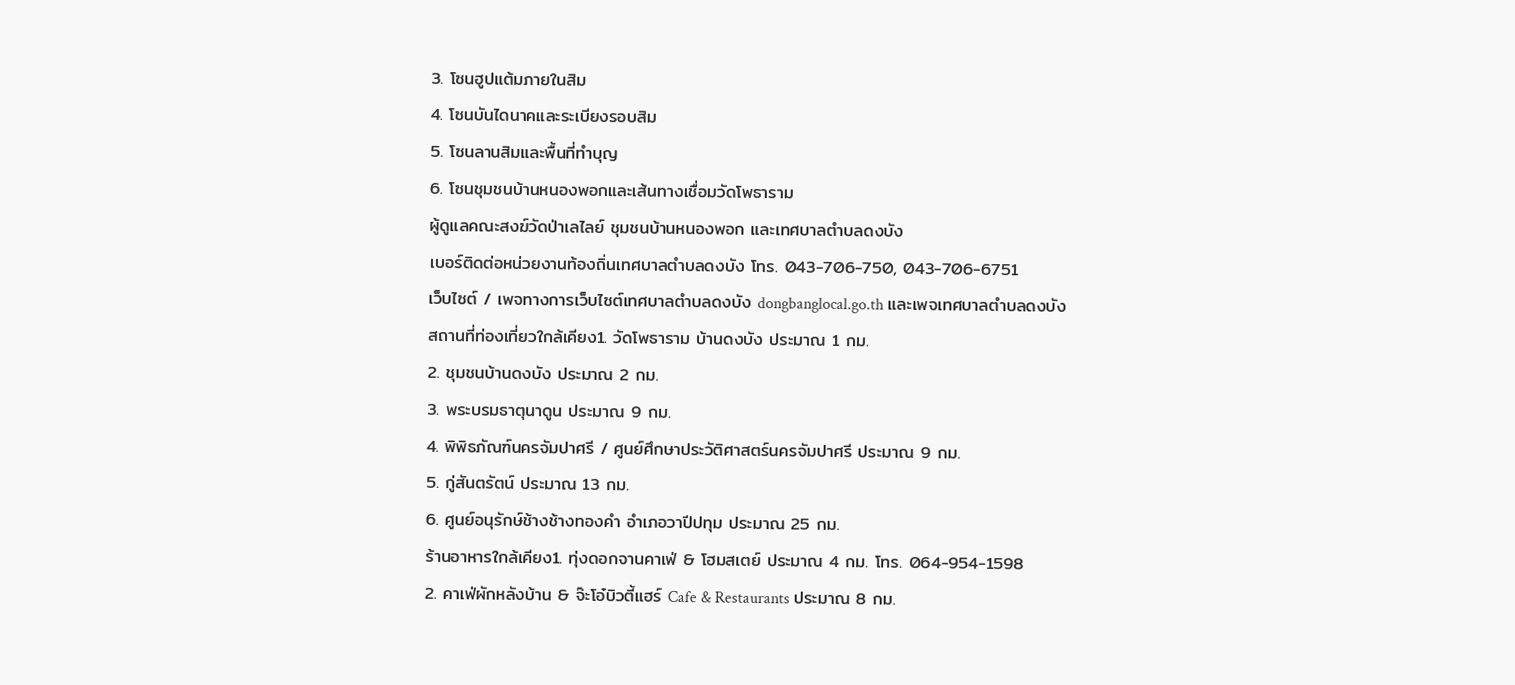3. โซนฮูปแต้มภายในสิม
4. โซนบันไดนาคและระเบียงรอบสิม
5. โซนลานสิมและพื้นที่ทำบุญ
6. โซนชุมชนบ้านหนองพอกและเส้นทางเชื่อมวัดโพธาราม
ผู้ดูแลคณะสงฆ์วัดป่าเลไลย์ ชุมชนบ้านหนองพอก และเทศบาลตำบลดงบัง
เบอร์ติดต่อหน่วยงานท้องถิ่นเทศบาลตำบลดงบัง โทร. 043-706-750, 043-706-6751
เว็บไซต์ / เพจทางการเว็บไซต์เทศบาลตำบลดงบัง dongbanglocal.go.th และเพจเทศบาลตำบลดงบัง
สถานที่ท่องเที่ยวใกล้เคียง1. วัดโพธาราม บ้านดงบัง ประมาณ 1 กม.
2. ชุมชนบ้านดงบัง ประมาณ 2 กม.
3. พระบรมธาตุนาดูน ประมาณ 9 กม.
4. พิพิธภัณฑ์นครจัมปาศรี / ศูนย์ศึกษาประวัติศาสตร์นครจัมปาศรี ประมาณ 9 กม.
5. กู่สันตรัตน์ ประมาณ 13 กม.
6. ศูนย์อนุรักษ์ช้างช้างทองคำ อำเภอวาปีปทุม ประมาณ 25 กม.
ร้านอาหารใกล้เคียง1. ทุ่งดอกจานคาเฟ่ & โฮมสเตย์ ประมาณ 4 กม. โทร. 064-954-1598
2. คาเฟ่ผักหลังบ้าน & จ๊ะโอ๋บิวตี้แฮร์ Cafe & Restaurants ประมาณ 8 กม.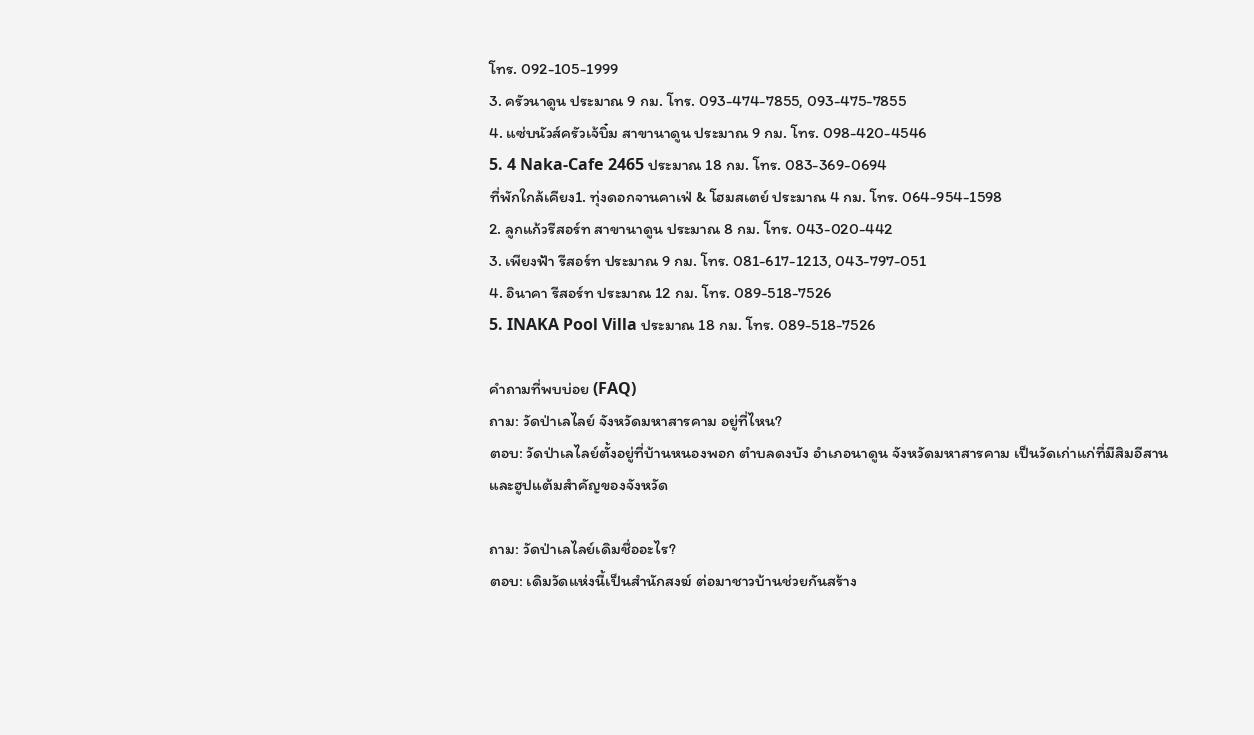โทร. 092-105-1999
3. ครัวนาดูน ประมาณ 9 กม. โทร. 093-474-7855, 093-475-7855
4. แซ่บนัวส์ครัวเจ้บิ๋ม สาขานาดูน ประมาณ 9 กม. โทร. 098-420-4546
5. 4 Naka-Cafe 2465 ประมาณ 18 กม. โทร. 083-369-0694
ที่พักใกล้เคียง1. ทุ่งดอกจานคาเฟ่ & โฮมสเตย์ ประมาณ 4 กม. โทร. 064-954-1598
2. ลูกแก้วรีสอร์ท สาขานาดูน ประมาณ 8 กม. โทร. 043-020-442
3. เพียงฟ้า รีสอร์ท ประมาณ 9 กม. โทร. 081-617-1213, 043-797-051
4. อินาคา รีสอร์ท ประมาณ 12 กม. โทร. 089-518-7526
5. INAKA Pool Villa ประมาณ 18 กม. โทร. 089-518-7526

คำถามที่พบบ่อย (FAQ)
ถาม: วัดป่าเลไลย์ จังหวัดมหาสารคาม อยู่ที่ไหน?
ตอบ: วัดป่าเลไลย์ตั้งอยู่ที่บ้านหนองพอก ตำบลดงบัง อำเภอนาดูน จังหวัดมหาสารคาม เป็นวัดเก่าแก่ที่มีสิมอีสานและฮูปแต้มสำคัญของจังหวัด

ถาม: วัดป่าเลไลย์เดิมชื่ออะไร?
ตอบ: เดิมวัดแห่งนี้เป็นสำนักสงฆ์ ต่อมาชาวบ้านช่วยกันสร้าง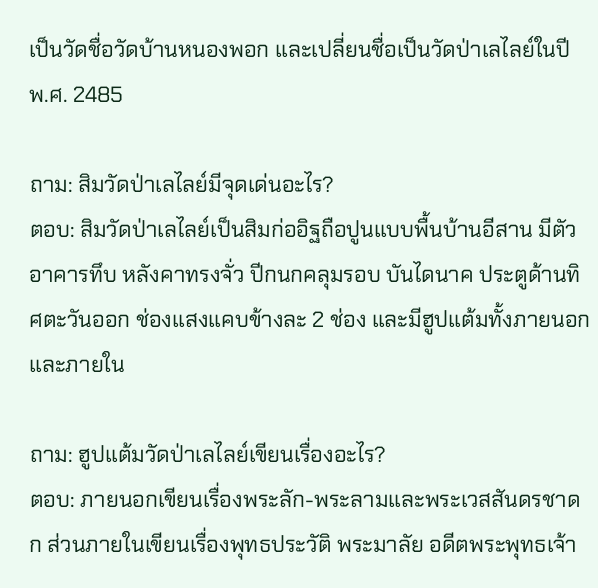เป็นวัดชื่อวัดบ้านหนองพอก และเปลี่ยนชื่อเป็นวัดป่าเลไลย์ในปี พ.ศ. 2485

ถาม: สิมวัดป่าเลไลย์มีจุดเด่นอะไร?
ตอบ: สิมวัดป่าเลไลย์เป็นสิมก่ออิฐถือปูนแบบพื้นบ้านอีสาน มีตัวอาคารทึบ หลังคาทรงจั่ว ปีกนกคลุมรอบ บันไดนาค ประตูด้านทิศตะวันออก ช่องแสงแคบข้างละ 2 ช่อง และมีฮูปแต้มทั้งภายนอกและภายใน

ถาม: ฮูปแต้มวัดป่าเลไลย์เขียนเรื่องอะไร?
ตอบ: ภายนอกเขียนเรื่องพระลัก-พระลามและพระเวสสันดรชาดก ส่วนภายในเขียนเรื่องพุทธประวัติ พระมาลัย อดีตพระพุทธเจ้า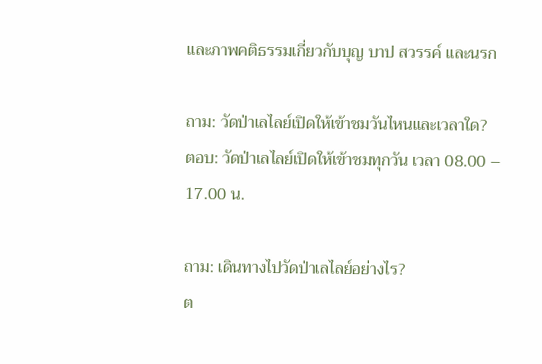และภาพคติธรรมเกี่ยวกับบุญ บาป สวรรค์ และนรก

ถาม: วัดป่าเลไลย์เปิดให้เข้าชมวันไหนและเวลาใด?
ตอบ: วัดป่าเลไลย์เปิดให้เข้าชมทุกวัน เวลา 08.00 – 17.00 น.

ถาม: เดินทางไปวัดป่าเลไลย์อย่างไร?
ต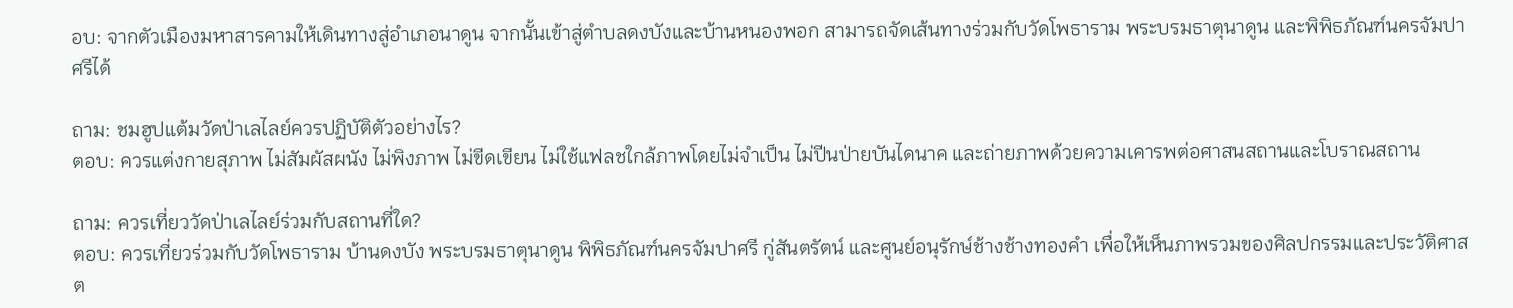อบ: จากตัวเมืองมหาสารคามให้เดินทางสู่อำเภอนาดูน จากนั้นเข้าสู่ตำบลดงบังและบ้านหนองพอก สามารถจัดเส้นทางร่วมกับวัดโพธาราม พระบรมธาตุนาดูน และพิพิธภัณฑ์นครจัมปาศรีได้

ถาม: ชมฮูปแต้มวัดป่าเลไลย์ควรปฏิบัติตัวอย่างไร?
ตอบ: ควรแต่งกายสุภาพ ไม่สัมผัสผนัง ไม่พิงภาพ ไม่ขีดเขียน ไม่ใช้แฟลชใกล้ภาพโดยไม่จำเป็น ไม่ปีนป่ายบันไดนาค และถ่ายภาพด้วยความเคารพต่อศาสนสถานและโบราณสถาน

ถาม: ควรเที่ยววัดป่าเลไลย์ร่วมกับสถานที่ใด?
ตอบ: ควรเที่ยวร่วมกับวัดโพธาราม บ้านดงบัง พระบรมธาตุนาดูน พิพิธภัณฑ์นครจัมปาศรี กู่สันตรัตน์ และศูนย์อนุรักษ์ช้างช้างทองคำ เพื่อให้เห็นภาพรวมของศิลปกรรมและประวัติศาสต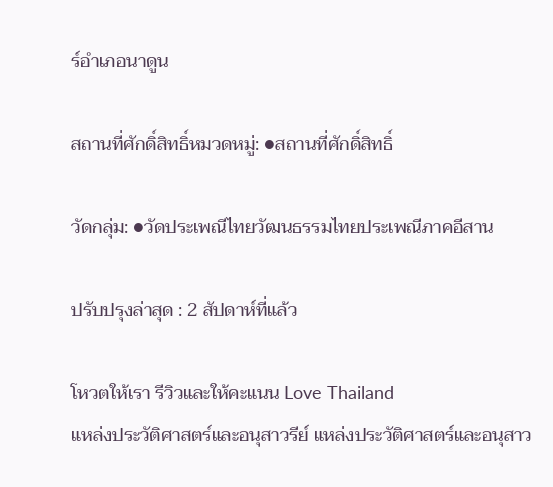ร์อำเภอนาดูน

สถานที่ศักดิ์สิทธิ์หมวดหมู่: ●สถานที่ศักดิ์สิทธิ์

วัดกลุ่ม: ●วัดประเพณีไทยวัฒนธรรมไทยประเพณีภาคอีสาน

ปรับปรุงล่าสุด : 2 สัปดาห์ที่แล้ว

โหวตให้เรา รีวิวและให้คะแนน Love Thailand
แหล่งประวัติศาสตร์และอนุสาวรีย์ แหล่งประวัติศาสตร์และอนุสาว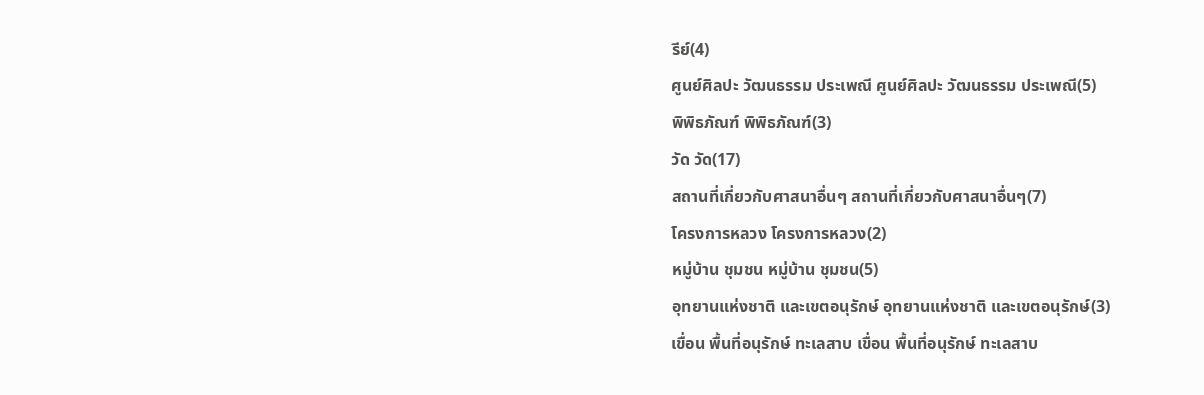รีย์(4)
ศูนย์ศิลปะ วัฒนธรรม ประเพณี ศูนย์ศิลปะ วัฒนธรรม ประเพณี(5)
พิพิธภัณฑ์ พิพิธภัณฑ์(3)
วัด วัด(17)
สถานที่เกี่ยวกับศาสนาอื่นๆ สถานที่เกี่ยวกับศาสนาอื่นๆ(7)
โครงการหลวง โครงการหลวง(2)
หมู่บ้าน ชุมชน หมู่บ้าน ชุมชน(5)
อุทยานแห่งชาติ และเขตอนุรักษ์ อุทยานแห่งชาติ และเขตอนุรักษ์(3)
เขื่อน พื้นที่อนุรักษ์ ทะเลสาบ เขื่อน พื้นที่อนุรักษ์ ทะเลสาบ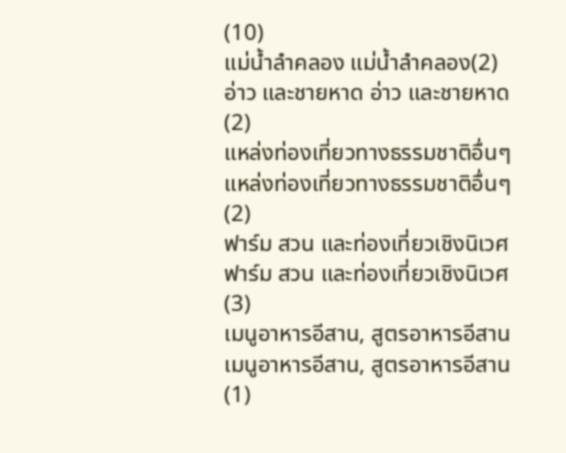(10)
แม่น้ำลำคลอง แม่น้ำลำคลอง(2)
อ่าว และชายหาด อ่าว และชายหาด(2)
แหล่งท่องเที่ยวทางธรรมชาติอื่นๆ แหล่งท่องเที่ยวทางธรรมชาติอื่นๆ(2)
ฟาร์ม สวน และท่องเที่ยวเชิงนิเวศ ฟาร์ม สวน และท่องเที่ยวเชิงนิเวศ(3)
เมนูอาหารอีสาน, สูตรอาหารอีสาน เมนูอาหารอีสาน, สูตรอาหารอีสาน(1)